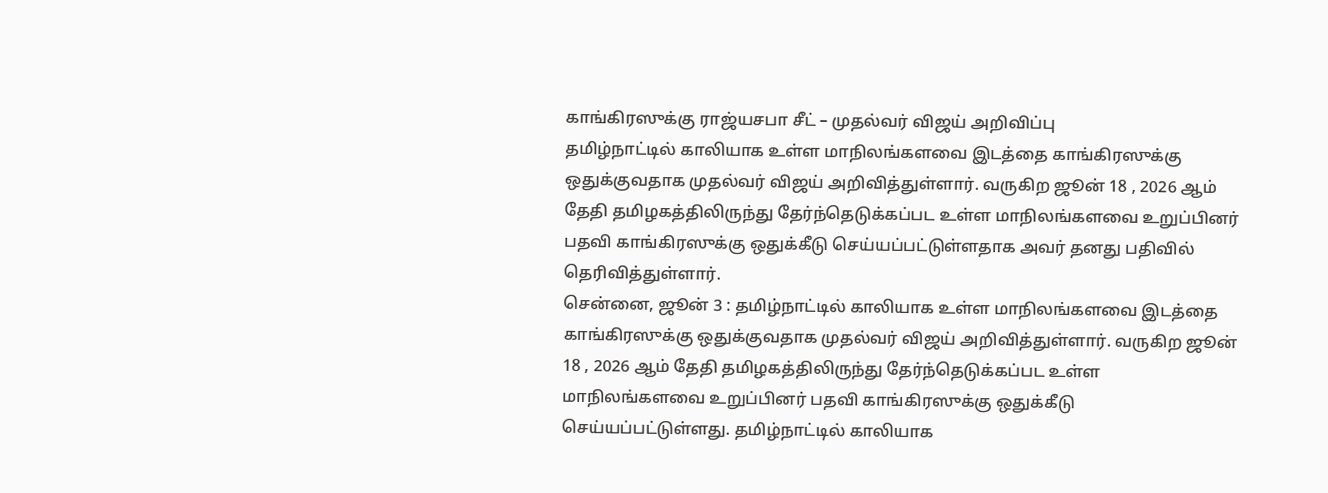காங்கிரஸுக்கு ராஜ்யசபா சீட் – முதல்வர் விஜய் அறிவிப்பு
தமிழ்நாட்டில் காலியாக உள்ள மாநிலங்களவை இடத்தை காங்கிரஸுக்கு ஒதுக்குவதாக முதல்வர் விஜய் அறிவித்துள்ளார். வருகிற ஜூன் 18 , 2026 ஆம் தேதி தமிழகத்திலிருந்து தேர்ந்தெடுக்கப்பட உள்ள மாநிலங்களவை உறுப்பினர் பதவி காங்கிரஸுக்கு ஒதுக்கீடு செய்யப்பட்டுள்ளதாக அவர் தனது பதிவில் தெரிவித்துள்ளார்.
சென்னை, ஜூன் 3 : தமிழ்நாட்டில் காலியாக உள்ள மாநிலங்களவை இடத்தை காங்கிரஸுக்கு ஒதுக்குவதாக முதல்வர் விஜய் அறிவித்துள்ளார். வருகிற ஜூன் 18 , 2026 ஆம் தேதி தமிழகத்திலிருந்து தேர்ந்தெடுக்கப்பட உள்ள மாநிலங்களவை உறுப்பினர் பதவி காங்கிரஸுக்கு ஒதுக்கீடு செய்யப்பட்டுள்ளது. தமிழ்நாட்டில் காலியாக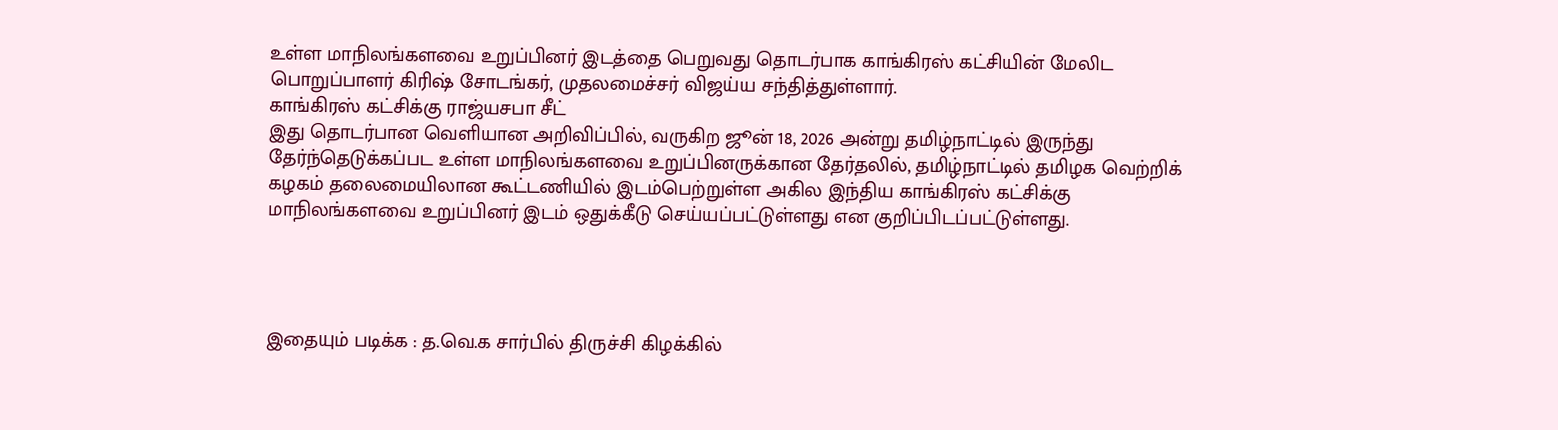உள்ள மாநிலங்களவை உறுப்பினர் இடத்தை பெறுவது தொடர்பாக காங்கிரஸ் கட்சியின் மேலிட பொறுப்பாளர் கிரிஷ் சோடங்கர், முதலமைச்சர் விஜய்ய சந்தித்துள்ளார்.
காங்கிரஸ் கட்சிக்கு ராஜ்யசபா சீட்
இது தொடர்பான வெளியான அறிவிப்பில், வருகிற ஜூன் 18, 2026 அன்று தமிழ்நாட்டில் இருந்து தேர்ந்தெடுக்கப்பட உள்ள மாநிலங்களவை உறுப்பினருக்கான தேர்தலில், தமிழ்நாட்டில் தமிழக வெற்றிக் கழகம் தலைமையிலான கூட்டணியில் இடம்பெற்றுள்ள அகில இந்திய காங்கிரஸ் கட்சிக்கு மாநிலங்களவை உறுப்பினர் இடம் ஒதுக்கீடு செய்யப்பட்டுள்ளது என குறிப்பிடப்பட்டுள்ளது.




இதையும் படிக்க : த.வெ.க சார்பில் திருச்சி கிழக்கில்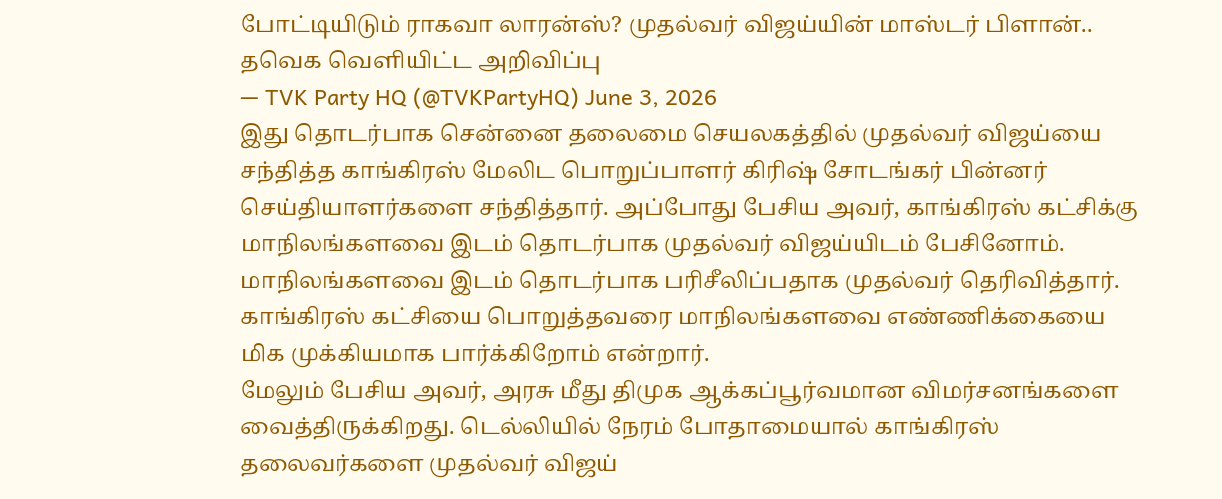போட்டியிடும் ராகவா லாரன்ஸ்? முதல்வர் விஜய்யின் மாஸ்டர் பிளான்..
தவெக வெளியிட்ட அறிவிப்பு
— TVK Party HQ (@TVKPartyHQ) June 3, 2026
இது தொடர்பாக சென்னை தலைமை செயலகத்தில் முதல்வர் விஜய்யை சந்தித்த காங்கிரஸ் மேலிட பொறுப்பாளர் கிரிஷ் சோடங்கர் பின்னர் செய்தியாளர்களை சந்தித்தார். அப்போது பேசிய அவர், காங்கிரஸ் கட்சிக்கு மாநிலங்களவை இடம் தொடர்பாக முதல்வர் விஜய்யிடம் பேசினோம். மாநிலங்களவை இடம் தொடர்பாக பரிசீலிப்பதாக முதல்வர் தெரிவித்தார். காங்கிரஸ் கட்சியை பொறுத்தவரை மாநிலங்களவை எண்ணிக்கையை மிக முக்கியமாக பார்க்கிறோம் என்றார்.
மேலும் பேசிய அவர், அரசு மீது திமுக ஆக்கப்பூர்வமான விமர்சனங்களை வைத்திருக்கிறது. டெல்லியில் நேரம் போதாமையால் காங்கிரஸ் தலைவர்களை முதல்வர் விஜய்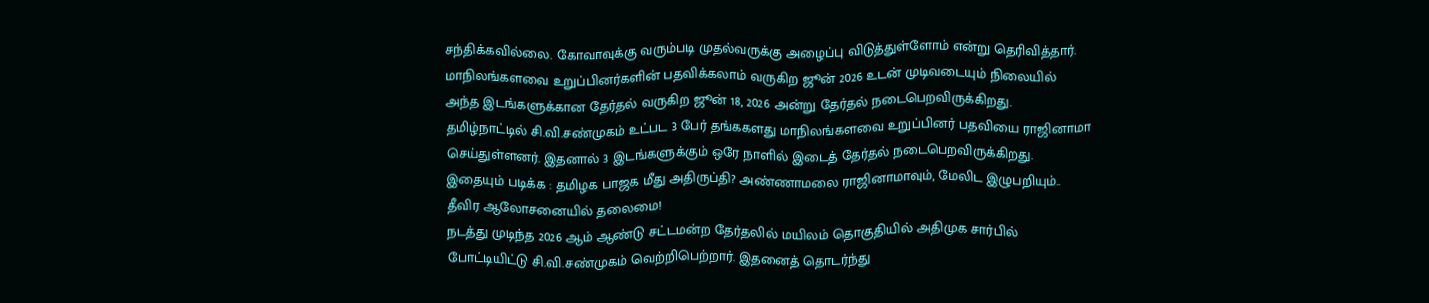சந்திக்கவில்லை. கோவாவுக்கு வரும்படி முதல்வருக்கு அழைப்பு விடுத்துள்ளோம் என்று தெரிவித்தார்.
மாநிலங்களவை உறுப்பினர்களின் பதவிக்கலாம் வருகிற ஜூன் 2026 உடன் முடிவடையும் நிலையில் அந்த இடங்களுக்கான தேர்தல் வருகிற ஜூன் 18, 2026 அன்று தேர்தல் நடைபெறவிருக்கிறது. தமிழ்நாட்டில் சி.வி.சண்முகம் உட்பட 3 பேர் தங்ககளது மாநிலங்களவை உறுப்பினர் பதவியை ராஜினாமா செய்துள்ளனர். இதனால் 3 இடங்களுக்கும் ஒரே நாளில் இடைத் தேர்தல் நடைபெறவிருக்கிறது.
இதையும் படிக்க : தமிழக பாஜக மீது அதிருப்தி? அண்ணாமலை ராஜினாமாவும், மேலிட இழுபறியும்.. தீவிர ஆலோசனையில் தலைமை!
நடத்து முடிந்த 2026 ஆம் ஆண்டு சட்டமன்ற தேர்தலில் மயிலம் தொகுதியில் அதிமுக சார்பில் போட்டியிட்டு சி.வி.சண்முகம் வெற்றிபெற்றார். இதனைத் தொடர்ந்து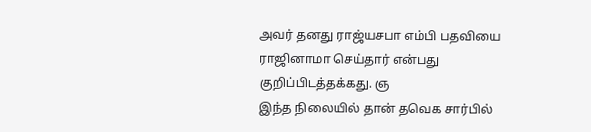அவர் தனது ராஜ்யசபா எம்பி பதவியை ராஜினாமா செய்தார் என்பது குறிப்பிடத்தக்கது. ஞ
இந்த நிலையில் தான் தவெக சார்பில்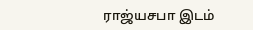ராஜ்யசபா இடம்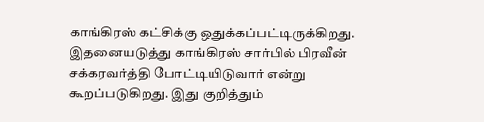காங்கிரஸ் கட்சிக்கு ஒதுக்கப்பட்டிருக்கிறது. இதனையடுத்து காங்கிரஸ் சார்பில் பிரவீன் சக்கரவர்த்தி போட்டியிடுவார் என்று கூறப்படுகிறது. இது குறித்தும்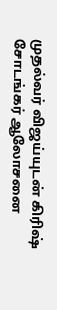முதல்வர் விஜய்யுடன் கிரிஷ் சோடங்கர் ஆலோசனை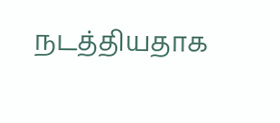நடத்தியதாக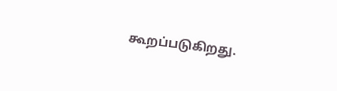கூறப்படுகிறது.